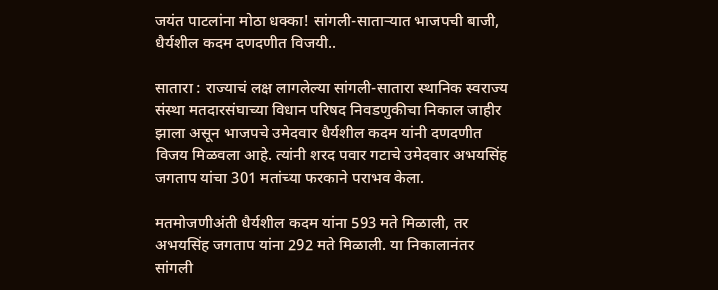जयंत पाटलांना मोठा धक्का! सांगली-साताऱ्यात भाजपची बाजी, धैर्यशील कदम दणदणीत विजयी..

सातारा : राज्याचं लक्ष लागलेल्या सांगली-सातारा स्थानिक स्वराज्य संस्था मतदारसंघाच्या विधान परिषद निवडणुकीचा निकाल जाहीर झाला असून भाजपचे उमेदवार धैर्यशील कदम यांनी दणदणीत विजय मिळवला आहे. त्यांनी शरद पवार गटाचे उमेदवार अभयसिंह जगताप यांचा 301 मतांच्या फरकाने पराभव केला.

मतमोजणीअंती धैर्यशील कदम यांना 593 मते मिळाली, तर अभयसिंह जगताप यांना 292 मते मिळाली. या निकालानंतर सांगली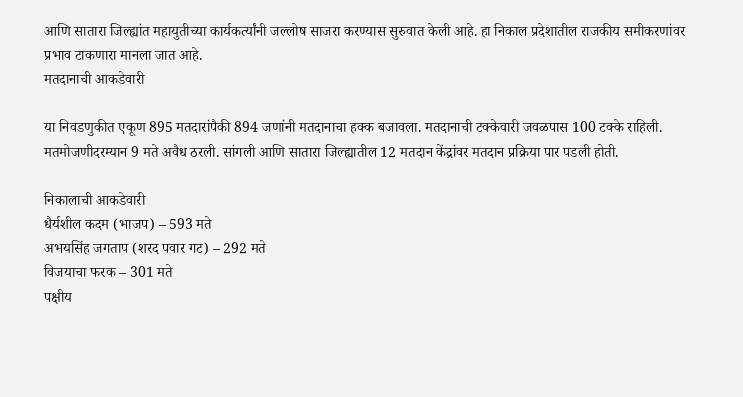आणि सातारा जिल्ह्यांत महायुतीच्या कार्यकर्त्यांनी जल्लोष साजरा करण्यास सुरुवात केली आहे. हा निकाल प्रदेशातील राजकीय समीकरणांवर प्रभाव टाकणारा मानला जात आहे.
मतदानाची आकडेवारी

या निवडणुकीत एकूण 895 मतदारांपैकी 894 जणांनी मतदानाचा हक्क बजावला. मतदानाची टक्केवारी जवळपास 100 टक्के राहिली. मतमोजणीदरम्यान 9 मते अवैध ठरली. सांगली आणि सातारा जिल्ह्यातील 12 मतदान केंद्रांवर मतदान प्रक्रिया पार पडली होती.

निकालाची आकडेवारी
धैर्यशील कदम (भाजप) – 593 मते
अभयसिंह जगताप (शरद पवार गट) – 292 मते
विजयाचा फरक – 301 मते
पक्षीय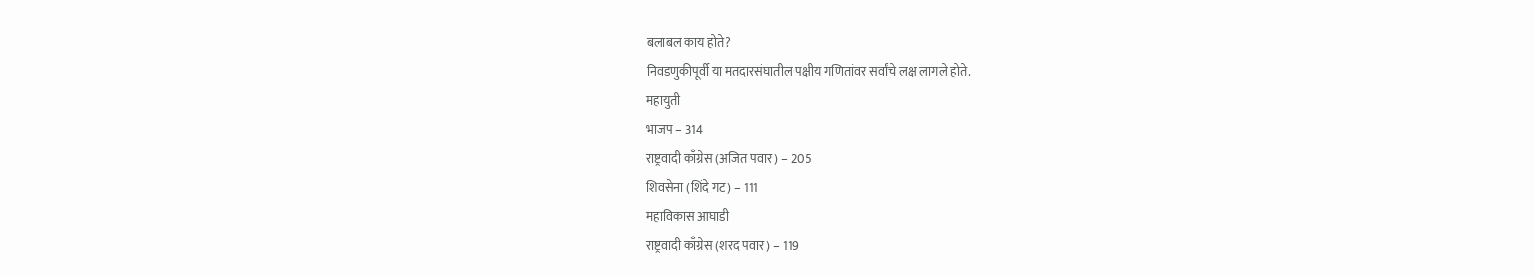बलाबल काय होते?
निवडणुकीपूर्वी या मतदारसंघातील पक्षीय गणितांवर सर्वांचे लक्ष लागले होते.
महायुती
भाजप – 314
राष्ट्रवादी काँग्रेस (अजित पवार) – 205
शिवसेना (शिंदे गट) – 111
महाविकास आघाडी
राष्ट्रवादी काँग्रेस (शरद पवार) – 119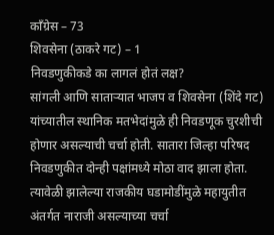काँग्रेस – 73
शिवसेना (ठाकरे गट) – 1
निवडणुकीकडे का लागलं होतं लक्ष?
सांगली आणि साताऱ्यात भाजप व शिवसेना (शिंदे गट) यांच्यातील स्थानिक मतभेदांमुळे ही निवडणूक चुरशीची होणार असल्याची चर्चा होती. सातारा जिल्हा परिषद निवडणुकीत दोन्ही पक्षांमध्ये मोठा वाद झाला होता. त्यावेळी झालेल्या राजकीय घडामोडींमुळे महायुतीत अंतर्गत नाराजी असल्याच्या चर्चा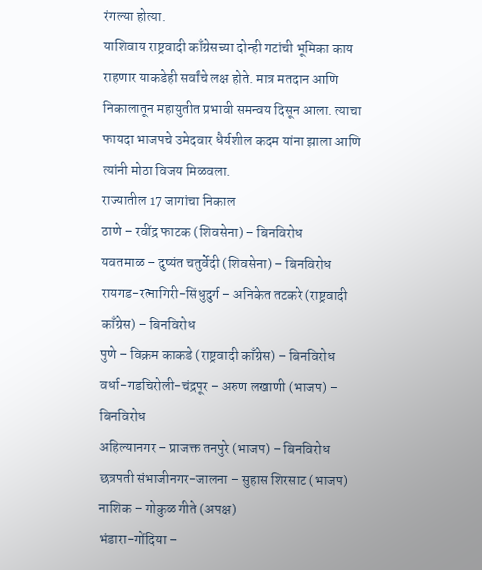रंगल्या होत्या.
याशिवाय राष्ट्रवादी काँग्रेसच्या दोन्ही गटांची भूमिका काय राहणार याकडेही सर्वांचे लक्ष होते. मात्र मतदान आणि निकालातून महायुतीत प्रभावी समन्वय दिसून आला. त्याचा फायदा भाजपचे उमेदवार धैर्यशील कदम यांना झाला आणि त्यांनी मोठा विजय मिळवला.
राज्यातील 17 जागांचा निकाल
ठाणे – रवींद्र फाटक (शिवसेना) – बिनविरोध
यवतमाळ – दुष्यंत चतुर्वेदी (शिवसेना) – बिनविरोध
रायगड-रत्नागिरी-सिंधुदुर्ग – अनिकेत तटकरे (राष्ट्रवादी काँग्रेस) – बिनविरोध
पुणे – विक्रम काकडे (राष्ट्रवादी काँग्रेस) – बिनविरोध
वर्धा-गडचिरोली-चंद्रपूर – अरुण लखाणी (भाजप) – बिनविरोध
अहिल्यानगर – प्राजक्त तनपुरे (भाजप) – बिनविरोध
छत्रपती संभाजीनगर-जालना – सुहास शिरसाट (भाजप)
नाशिक – गोकुळ गीते (अपक्ष)
भंडारा-गोंदिया –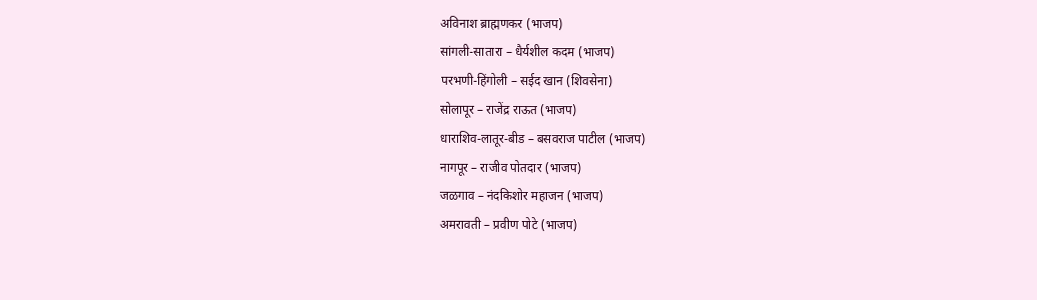अविनाश ब्राह्मणकर (भाजप)
सांगली-सातारा – धैर्यशील कदम (भाजप)
परभणी-हिंगोली – सईद खान (शिवसेना)
सोलापूर – राजेंद्र राऊत (भाजप)
धाराशिव-लातूर-बीड – बसवराज पाटील (भाजप)
नागपूर – राजीव पोतदार (भाजप)
जळगाव – नंदकिशोर महाजन (भाजप)
अमरावती – प्रवीण पोटे (भाजप)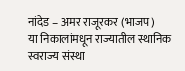नांदेड – अमर राजूरकर (भाजप)
या निकालांमधून राज्यातील स्थानिक स्वराज्य संस्था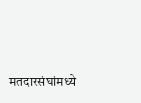मतदारसंघांमध्ये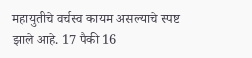महायुतीचे वर्चस्व कायम असल्याचे स्पष्ट झाले आहे. 17 पैकी 16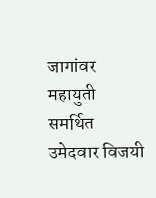जागांवर महायुती समर्थित उमेदवार विजयी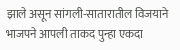झाले असून सांगली-सातारातील विजयाने भाजपने आपली ताकद पुन्हा एकदा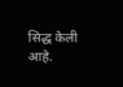सिद्ध केली आहे.